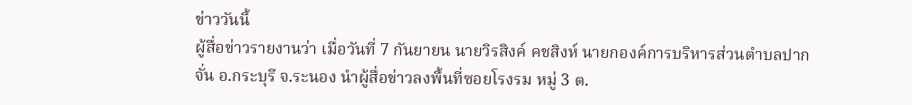ข่าววันนี้
ผู้สื่อข่าวรายงานว่า เมื่อวันที่ 7 กันยายน นายวิรสิงค์ คชสิงห์ นายกองค์การบริหารส่วนตำบลปากจั่น อ.กระบุรี จ.ระนอง นำผู้สื่อข่าวลงพื้นที่ซอยโรงรม หมู่ 3 ต.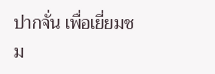ปากจั่น เพื่อเยี่ยมชม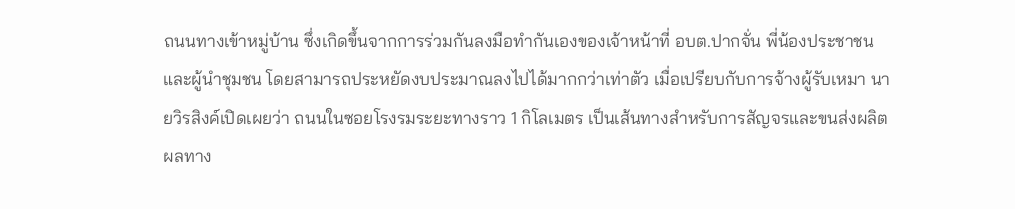ถนนทางเข้าหมู่บ้าน ซึ่งเกิดขึ้นจากการร่วมกันลงมือทำกันเองของเจ้าหน้าที่ อบต.ปากจั่น พี่น้องประชาชน และผู้นำชุมชน โดยสามารถประหยัดงบประมาณลงไปได้มากกว่าเท่าตัว เมื่อเปรียบกับการจ้างผู้รับเหมา นายวิรสิงค์เปิดเผยว่า ถนนในซอยโรงรมระยะทางราว 1 กิโลเมตร เป็นเส้นทางสำหรับการสัญจรและขนส่งผลิตผลทาง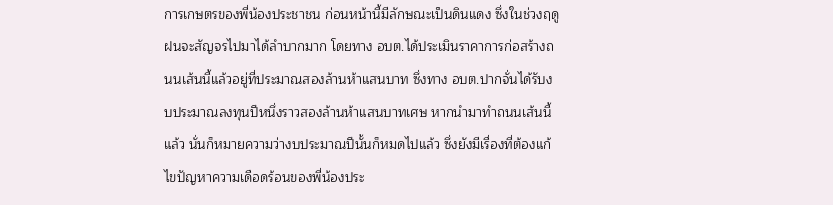การเกษตรของพี่น้องประชาชน ก่อนหน้านี้มีลักษณะเป็นดินแดง ซึ่งในช่วงฤดูฝนจะสัญจรไปมาได้ลำบากมาก โดยทาง อบต.ได้ประเมินราคาการก่อสร้างถนนเส้นนี้แล้วอยู่ที่ประมาณสองล้านห้าแสนบาท ซึ่งทาง อบต.ปากจั่นได้รับงบประมาณลงทุนปีหนึ่งราวสองล้านห้าแสนบาทเศษ หากนำมาทำถนนเส้นนี้แล้ว นั่นก็หมายความว่างบประมาณปีนั้นก็หมดไปแล้ว ซึ่งยังมีเรื่องที่ต้องแก้ไขปัญหาความเดือดร้อนของพี่น้องประ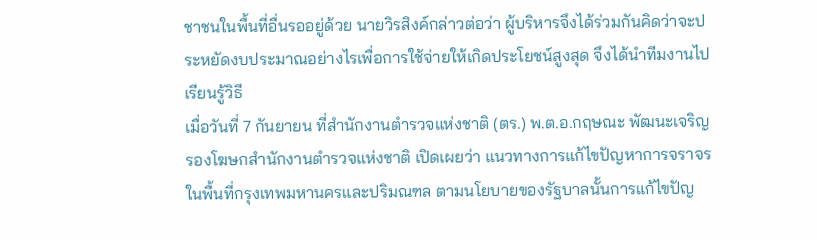ชาชนในพื้นที่อื่นรออยู่ด้วย นายวิรสิงค์กล่าวต่อว่า ผู้บริหารจึงได้ร่วมกันคิดว่าจะประหยัดงบประมาณอย่างไรเพื่อการใช้จ่ายให้เกิดประโยชน์สูงสุด จึงได้นำทีมงานไปเรียนรู้วิธี
เมื่อวันที่ 7 กันยายน ที่สำนักงานตำรวจแห่งชาติ (ตร.) พ.ต.อ.กฤษณะ พัฒนะเจริญ รองโฆษกสำนักงานตำรวจแห่งชาติ เปิดเผยว่า แนวทางการแก้ไขปัญหาการจราจรในพื้นที่กรุงเทพมหานครและปริมณฑล ตามนโยบายของรัฐบาลนั้นการแก้ไขปัญ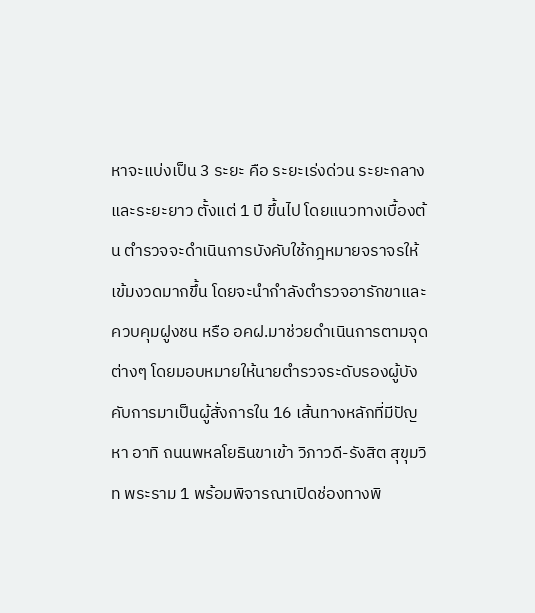หาจะแบ่งเป็น 3 ระยะ คือ ระยะเร่งด่วน ระยะกลาง และระยะยาว ตั้งแต่ 1 ปี ขึ้นไป โดยแนวทางเบื้องต้น ตำรวจจะดำเนินการบังคับใช้กฎหมายจราจรให้เข้มงวดมากขึ้น โดยจะนำกำลังตำรวจอารักขาและควบคุมฝูงชน หรือ อคฝ.มาช่วยดำเนินการตามจุดต่างๆ โดยมอบหมายให้นายตำรวจระดับรองผู้บังคับการมาเป็นผู้สั่งการใน 16 เส้นทางหลักที่มีปัญหา อาทิ ถนนพหลโยธินขาเข้า วิภาวดี-รังสิต สุขุมวิท พระราม 1 พร้อมพิจารณาเปิดช่องทางพิ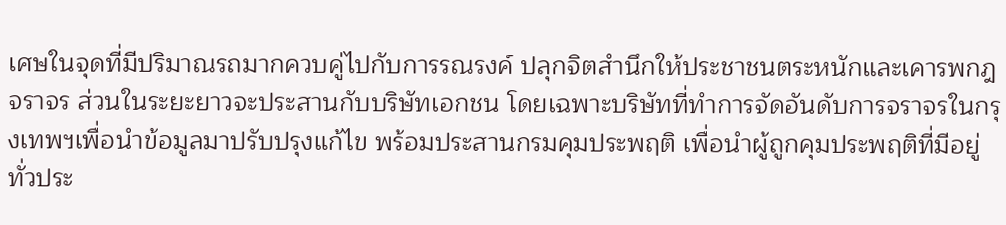เศษในจุดที่มีปริมาณรถมากควบคู่ไปกับการรณรงค์ ปลุกจิตสำนึกให้ประชาชนตระหนักและเคารพกฎจราจร ส่วนในระยะยาวจะประสานกับบริษัทเอกชน โดยเฉพาะบริษัทที่ทำการจัดอันดับการจราจรในกรุงเทพฯเพื่อนำข้อมูลมาปรับปรุงแก้ไข พร้อมประสานกรมคุมประพฤติ เพื่อนำผู้ถูกคุมประพฤติที่มีอยู่ทั่วประ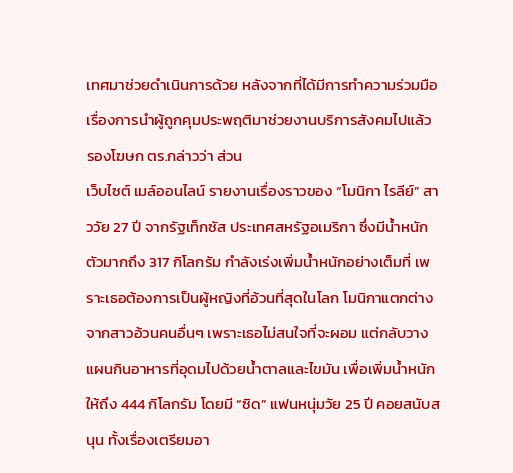เทศมาช่วยดำเนินการด้วย หลังจากที่ได้มีการทำความร่วมมือเรื่องการนำผู้ถูกคุมประพฤติมาช่วยงานบริการสังคมไปแล้ว รองโฆษก ตร.กล่าวว่า ส่วน
เว็บไซต์ เมล์ออนไลน์ รายงานเรื่องราวของ “โมนิกา ไรลีย์” สาววัย 27 ปี จากรัฐเท็กซัส ประเทศสหรัฐอเมริกา ซึ่งมีน้ำหนักตัวมากถึง 317 กิโลกรัม กำลังเร่งเพิ่มน้ำหนักอย่างเต็มที่ เพราะเธอต้องการเป็นผู้หญิงที่อ้วนที่สุดในโลก โมนิกาแตกต่างจากสาวอ้วนคนอื่นๆ เพราะเธอไม่สนใจที่จะผอม แต่กลับวางแผนกินอาหารที่อุดมไปด้วยน้ำตาลและไขมัน เพื่อเพิ่มน้ำหนักให้ถึง 444 กิโลกรัม โดยมี “ซิด” แฟนหนุ่มวัย 25 ปี คอยสนับสนุน ทั้งเรื่องเตรียมอา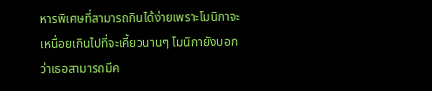หารพิเศษที่สามารถกินได้ง่ายเพราะโมนิกาจะเหนื่อยเกินไปที่จะเคี้ยวนานๆ โมนิกายังบอกว่าเธอสามารถมีค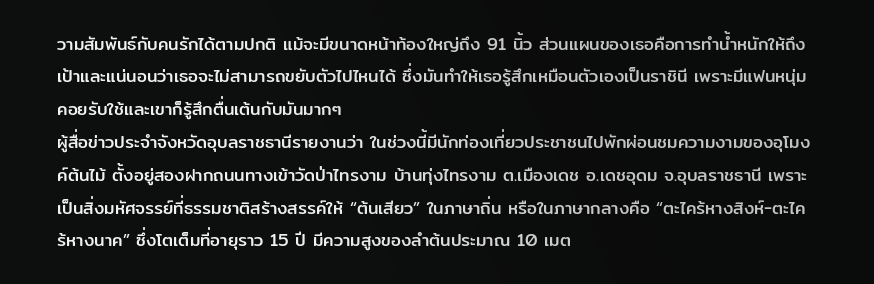วามสัมพันธ์กับคนรักได้ตามปกติ แม้จะมีขนาดหน้าท้องใหญ่ถึง 91 นิ้ว ส่วนแผนของเธอคือการทำน้ำหนักให้ถึงเป้าและแน่นอนว่าเธอจะไม่สามารถขยับตัวไปไหนได้ ซึ่งมันทำให้เธอรู้สึกเหมือนตัวเองเป็นราชินี เพราะมีแฟนหนุ่มคอยรับใช้และเขาก็รู้สึกตื่นเต้นกับมันมากๆ
ผู้สื่อข่าวประจำจังหวัดอุบลราชธานีรายงานว่า ในช่วงนี้มีนักท่องเที่ยวประชาชนไปพักผ่อนชมความงามของอุโมงค์ต้นไม้ ตั้งอยู่สองฝากถนนทางเข้าวัดป่าไทรงาม บ้านทุ่งไทรงาม ต.เมืองเดช อ.เดชอุดม จ.อุบลราชธานี เพราะเป็นสิ่งมหัศจรรย์ที่ธรรมชาติสร้างสรรค์ให้ “ต้นเสียว” ในภาษาถิ่น หรือในภาษากลางคือ “ตะไคร้หางสิงห์-ตะไคร้หางนาค” ซึ่งโตเต็มที่อายุราว 15 ปี มีความสูงของลำต้นประมาณ 10 เมต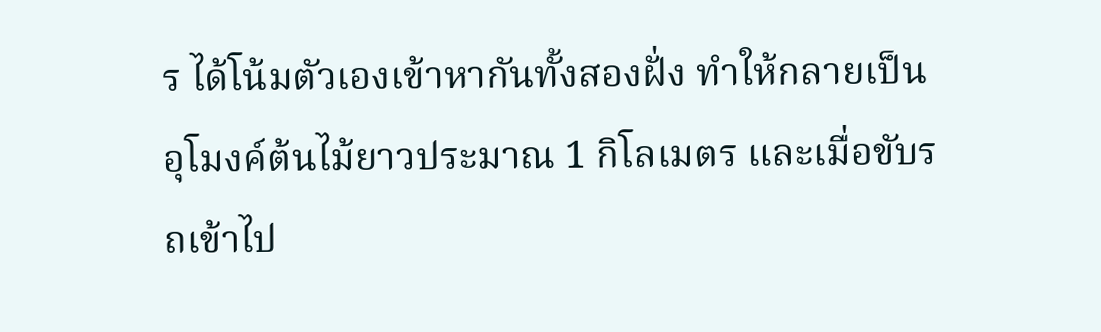ร ได้โน้มตัวเองเข้าหากันทั้งสองฝั่ง ทำให้กลายเป็นอุโมงค์ต้นไม้ยาวประมาณ 1 กิโลเมตร และเมื่อขับรถเข้าไป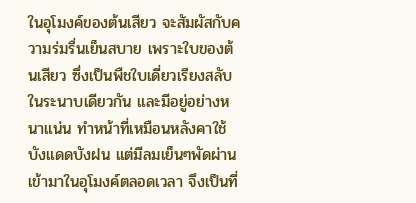ในอุโมงค์ของต้นเสียว จะสัมผัสกับความร่มรื่นเย็นสบาย เพราะใบของต้นเสียว ซึ่งเป็นพืชใบเดี่ยวเรียงสลับในระนาบเดียวกัน และมีอยู่อย่างหนาแน่น ทำหน้าที่เหมือนหลังคาใช้บังแดดบังฝน แต่มีลมเย็นๆพัดผ่านเข้ามาในอุโมงค์ตลอดเวลา จึงเป็นที่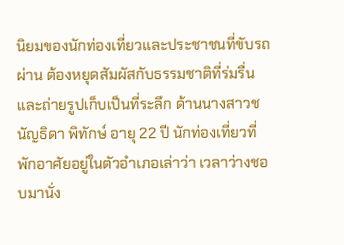นิยมของนักท่องเที่ยวและประชาชนที่ขับรถผ่าน ต้องหยุดสัมผัสกับธรรมชาติที่ร่มรื่น และถ่ายรูปเก็บเป็นที่ระลึก ด้านนางสาวชนัญธิดา พิทักษ์ อายุ 22 ปี นักท่องเที่ยวที่พักอาศัยอยู่ในตัวอำเภอเล่าว่า เวลาว่างชอบมานั่ง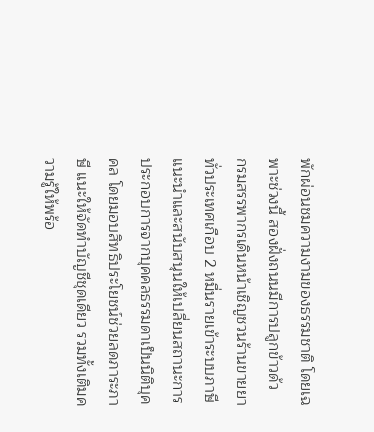พักผ่อนชมความงามของธรรมชาติ โดยเฉพาะช่วงนี้ สองฝั่งถนนมีการปลูกข้าวด้ว
กรมสรรพากรเดินหน้าเชิญชวนร้านขายยาทั่วประเทศเกือบ 2 หมื่นรายเข้าระบบภาษี แนะนำและสนับสนุนให้เปลี่ยนสถานะการประกอบการจากบุคคลธรรมดาเป็นนิติบุคคล โดยมอบสิทธิประโยชน์ช่วยลดภาระภาษี แนะให้จัดทำบัญชีชุดเดียว รวมทั้งเติมความรู้ให้พร้อ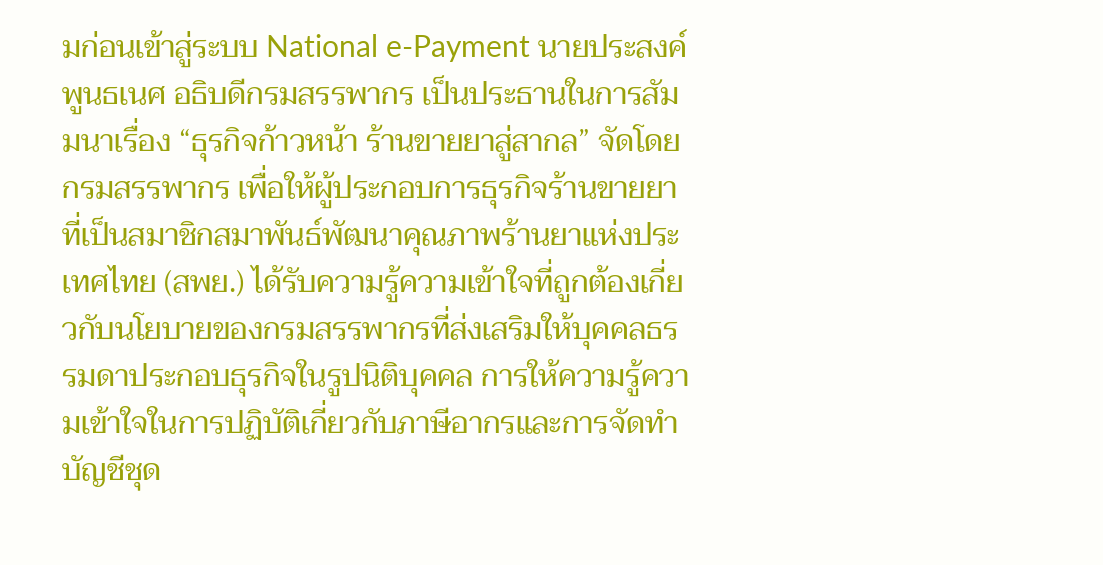มก่อนเข้าสู่ระบบ National e-Payment นายประสงค์ พูนธเนศ อธิบดีกรมสรรพากร เป็นประธานในการสัมมนาเรื่อง “ธุรกิจก้าวหน้า ร้านขายยาสู่สากล” จัดโดยกรมสรรพากร เพื่อให้ผู้ประกอบการธุรกิจร้านขายยาที่เป็นสมาชิกสมาพันธ์พัฒนาคุณภาพร้านยาแห่งประเทศไทย (สพย.) ได้รับความรู้ความเข้าใจที่ถูกต้องเกี่ยวกับนโยบายของกรมสรรพากรที่ส่งเสริมให้บุคคลธรรมดาประกอบธุรกิจในรูปนิติบุคคล การให้ความรู้ความเข้าใจในการปฏิบัติเกี่ยวกับภาษีอากรและการจัดทำบัญชีชุด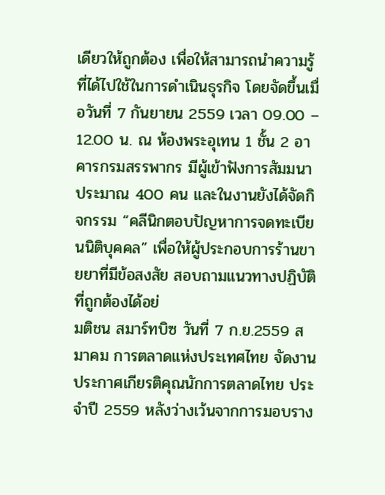เดียวให้ถูกต้อง เพื่อให้สามารถนำความรู้ที่ได้ไปใช้ในการดำเนินธุรกิจ โดยจัดขึ้นเมื่อวันที่ 7 กันยายน 2559 เวลา 09.00 – 12.00 น. ณ ห้องพระอุเทน 1 ชั้น 2 อาคารกรมสรรพากร มีผู้เข้าฟังการสัมมนาประมาณ 400 คน และในงานยังได้จัดกิจกรรม “คลีนิกตอบปัญหาการจดทะเบียนนิติบุคคล” เพื่อให้ผู้ประกอบการร้านขายยาที่มีข้อสงสัย สอบถามแนวทางปฏิบัติที่ถูกต้องได้อย่
มติชน สมาร์ทบิซ วันที่ 7 ก.ย.2559 สมาคม การตลาดแห่งประเทศไทย จัดงานประกาศเกียรติคุณนักการตลาดไทย ประจำปี 2559 หลังว่างเว้นจากการมอบราง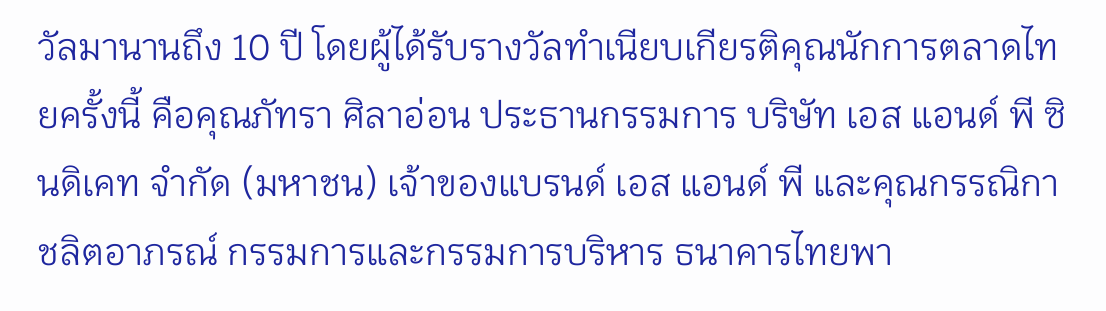วัลมานานถึง 10 ปี โดยผู้ได้รับรางวัลทำเนียบเกียรติคุณนักการตลาดไทยครั้งนี้ คือคุณภัทรา ศิลาอ่อน ประธานกรรมการ บริษัท เอส แอนด์ พี ซินดิเคท จำกัด (มหาชน) เจ้าของแบรนด์ เอส แอนด์ พี และคุณกรรณิกา ชลิตอาภรณ์ กรรมการและกรรมการบริหาร ธนาคารไทยพา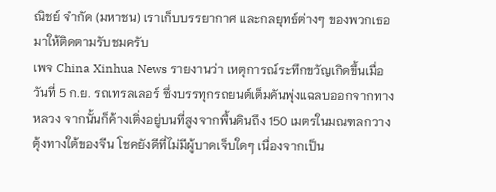ณิชย์ จำกัด (มหาชน) เราเก็บบรรยากาศ และกลยุทธ์ต่างๆ ของพวกเธอมาให้ติดตามรับชมครับ
เพจ China Xinhua News รายงานว่า เหตุการณ์ระทึกขวัญเกิดขึ้นเมื่อวันที่ 5 ก.ย. รถเทรลเลอร์ ซึ่งบรรทุกรถยนต์เต็มคันพุ่งแฉลบออกจากทางหลวง จากนั้นก็ค้างเติ่งอยู่บนที่สูงจากพื้นดินถึง 150 เมตรในมณฑลกวางตุ้งทางใต้ของจีน โชคยังดีที่ไม่มีผู้บาดเจ็บใดๆ เนื่องจากเป็น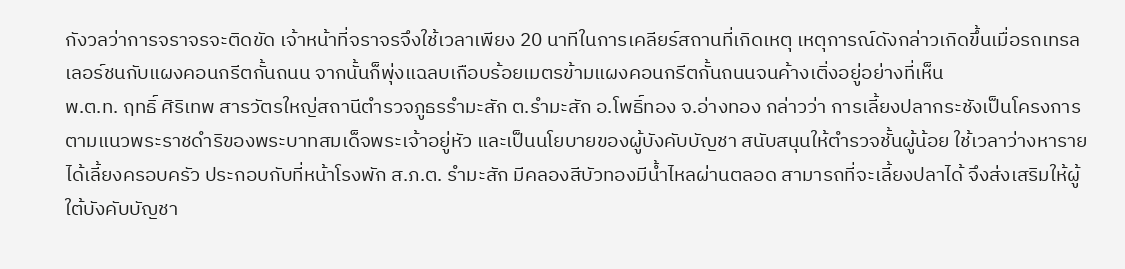กังวลว่าการจราจรจะติดขัด เจ้าหน้าที่จราจรจึงใช้เวลาเพียง 20 นาทีในการเคลียร์สถานที่เกิดเหตุ เหตุการณ์ดังกล่าวเกิดขึ้นเมื่อรถเทรลเลอร์ชนกับแผงคอนกรีตกั้นถนน จากนั้นก็พุ่งแฉลบเกือบร้อยเมตรข้ามแผงคอนกรีตกั้นถนนจนค้างเติ่งอยู่อย่างที่เห็น
พ.ต.ท. ฤทธิ์ ศิริเทพ สารวัตรใหญ่สถานีตำรวจภูธรรำมะสัก ต.รำมะสัก อ.โพธิ์ทอง จ.อ่างทอง กล่าวว่า การเลี้ยงปลากระชังเป็นโครงการ ตามแนวพระราชดำริของพระบาทสมเด็จพระเจ้าอยู่หัว และเป็นนโยบายของผู้บังคับบัญชา สนับสนุนให้ตำรวจชั้นผู้น้อย ใช้เวลาว่างหารายได้เลี้ยงครอบครัว ประกอบกับที่หน้าโรงพัก ส.ภ.ต. รำมะสัก มีคลองสีบัวทองมีน้ำไหลผ่านตลอด สามารถที่จะเลี้ยงปลาได้ จึงส่งเสริมให้ผู้ใต้บังคับบัญชา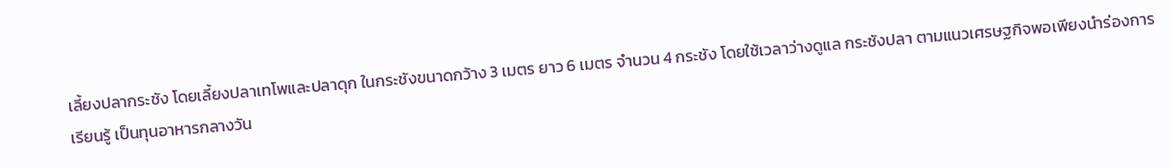เลี้ยงปลากระชัง โดยเลี้ยงปลาเทโพและปลาดุก ในกระชังขนาดกว้าง 3 เมตร ยาว 6 เมตร จำนวน 4 กระชัง โดยใช้เวลาว่างดูแล กระชังปลา ตามแนวเศรษฐกิจพอเพียงนำร่องการเรียนรู้ เป็นทุนอาหารกลางวัน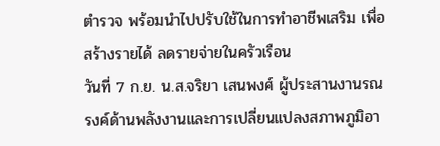ตำรวจ พร้อมนำไปปรับใช้ในการทำอาชีพเสริม เพื่อสร้างรายได้ ลดรายจ่ายในครัวเรือน
วันที่ 7 ก.ย. น.ส.จริยา เสนพงศ์ ผู้ประสานงานรณรงค์ด้านพลังงานและการเปลี่ยนแปลงสภาพภูมิอา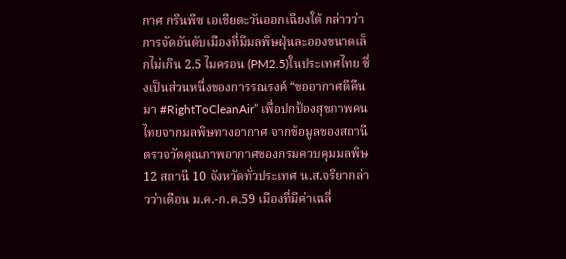กาศ กรีนพีซ เอเชียตะวันออกเฉียงใต้ กล่าวว่าการจัดอันดับเมืองที่มีมลพิษฝุ่นละอองขนาดเล็กไม่เกิน 2.5 ไมครอน (PM2.5)ในประเทศไทย ซึ่งเป็นส่วนหนึ่งของการรณรงค์ “ขออากาศดีคืนมา #RightToCleanAir” เพื่อปกป้องสุขภาพคนไทยจากมลพิษทางอากาศ จากข้อมูลของสถานีตรวจวัดคุณภาพอากาศของกรมควบคุมมลพิษ 12 สถานี 10 จังหวัดทั่วประเทศ น.ส.จริยากล่าวว่าเดือน ม.ค.-ก.ค.59 เมืองที่มีค่าเฉลี่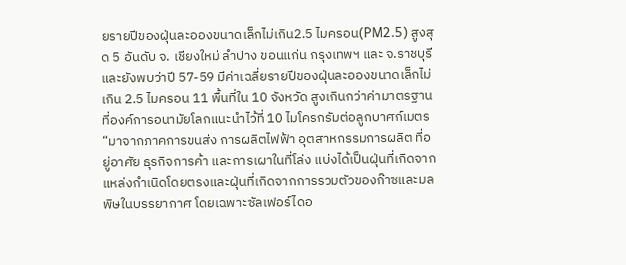ยรายปีของฝุ่นละอองขนาดเล็กไม่เกิน2.5 ไมครอน(PM2.5) สูงสุด 5 อันดับ จ. เชียงใหม่ ลําปาง ขอนแก่น กรุงเทพฯ และ จ.ราชบุรี และยังพบว่าปี 57-59 มีค่าเฉลี่ยรายปีของฝุ่นละอองขนาดเล็กไม่เกิน 2.5 ไมครอน 11 พื้นที่ใน 10 จังหวัด สูงเกินกว่าค่ามาตรฐานที่องค์การอนามัยโลกแนะนำไว้ที่ 10 ไมโครกรัมต่อลูกบาศก์เมตร “มาจากภาคการขนส่ง การผลิตไฟฟ้า อุตสาหกรรมการผลิต ที่อยู่อาศัย ธุรกิจการค้า และการเผาในที่โล่ง แบ่งได้เป็นฝุ่นที่เกิดจากแหล่งกำเนิดโดยตรงและฝุ่นที่เกิดจากการรวมตัวของก๊าซและมลพิษในบรรยากาศ โดยเฉพาะซัลเฟอร์ไดอ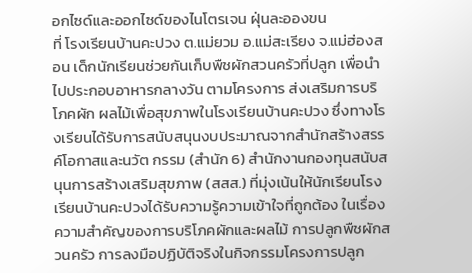อกไซด์และออกไซด์ของไนโตรเจน ฝุ่นละอองขน
ที่ โรงเรียนบ้านคะปวง ต.แม่ยวม อ.แม่สะเรียง จ.แม่ฮ่องสอน เด็กนักเรียนช่วยกันเก็บพืชผักสวนครัวที่ปลูก เพื่อนำไปประกอบอาหารกลางวัน ตามโครงการ ส่งเสริมการบริโภคผัก ผลไม้เพื่อสุขภาพในโรงเรียนบ้านคะปวง ซึ่งทางโรงเรียนได้รับการสนับสนุนงบประมาณจากสำนักสร้างสรรค์โอกาสและนวัต กรรม (สำนัก 6) สำนักงานกองทุนสนับสนุนการสร้างเสริมสุขภาพ (สสส.) ที่มุ่งเน้นให้นักเรียนโรงเรียนบ้านคะปวงได้รับความรู้ความเข้าใจที่ถูกต้อง ในเรื่องความสำคัญของการบริโภคผักและผลไม้ การปลูกพืชผักสวนครัว การลงมือปฏิบัติจริงในกิจกรรมโครงการปลูก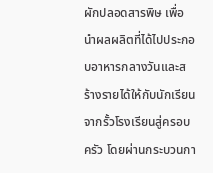ผักปลอดสารพิษ เพื่อนำผลผลิตที่ได้ไปประกอบอาหารกลางวันและสร้างรายได้ให้กับนักเรียน จากรั้วโรงเรียนสู่ครอบครัว โดยผ่านกระบวนกา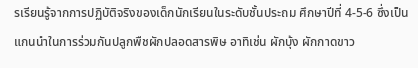รเรียนรู้จากการปฏิบัติจริงของเด็กนักเรียนในระดับชั้นประถม ศึกษาปีที่ 4-5-6 ซึ่งเป็นแกนนำในการร่วมกันปลูกพืชผักปลอดสารพิษ อาทิเช่น ผักบุ้ง ผักกาดขาว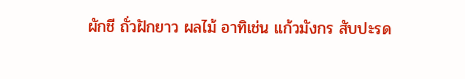ผักชี ถั่วฝักยาว ผลไม้ อาทิเช่น แก้วมังกร สับปะรด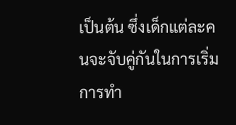เป็นต้น ซึ่งเด็กแต่ละคนจะจับคู่กันในการเริ่มการทำ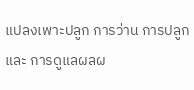แปลงเพาะปลูก การว่าน การปลูก และ การดูแลผลผ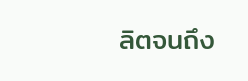ลิตจนถึง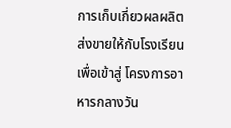การเก็บเกี่ยวผลผลิตส่งขายให้กับโรงเรียนเพื่อเข้าสู่ โครงการอาหารกลางวัน